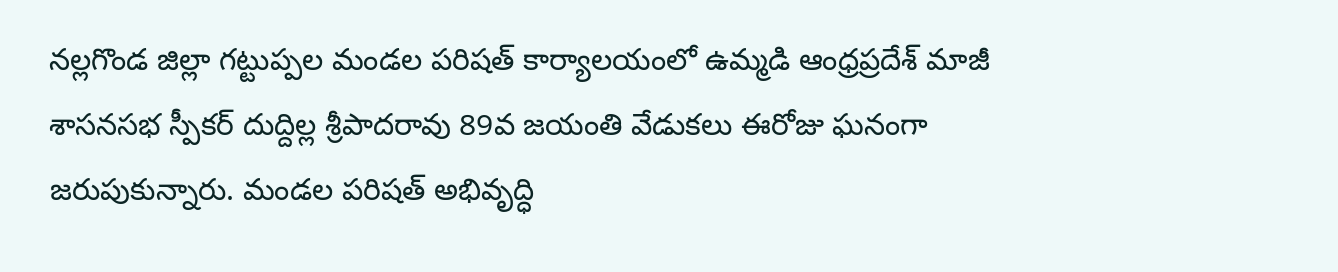నల్లగొండ జిల్లా గట్టుప్పల మండల పరిషత్ కార్యాలయంలో ఉమ్మడి ఆంధ్రప్రదేశ్ మాజీ శాసనసభ స్పీకర్ దుద్దిల్ల శ్రీపాదరావు 89వ జయంతి వేడుకలు ఈరోజు ఘనంగా జరుపుకున్నారు. మండల పరిషత్ అభివృద్ధి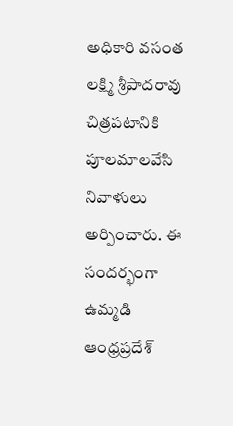అధికారి వసంత లక్ష్మి శ్రీపాదరావు చిత్రపటానికి పూలమాలవేసి నివాళులు అర్పించారు. ఈ సందర్భంగా ఉమ్మడి ఆంధ్రప్రదేశ్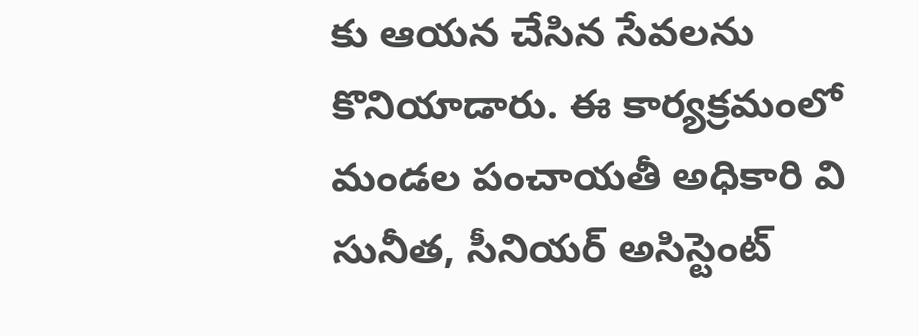కు ఆయన చేసిన సేవలను కొనియాడారు. ఈ కార్యక్రమంలో మండల పంచాయతీ అధికారి వి సునీత, సీనియర్ అసిస్టెంట్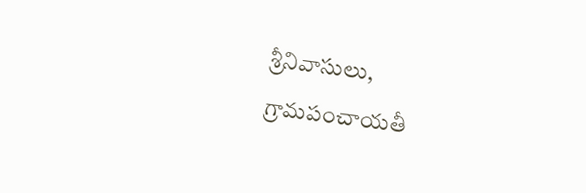శ్రీనివాసులు, గ్రామపంచాయతీ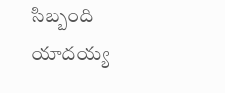సిబ్బంది యాదయ్య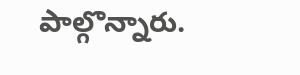పాల్గొన్నారు.